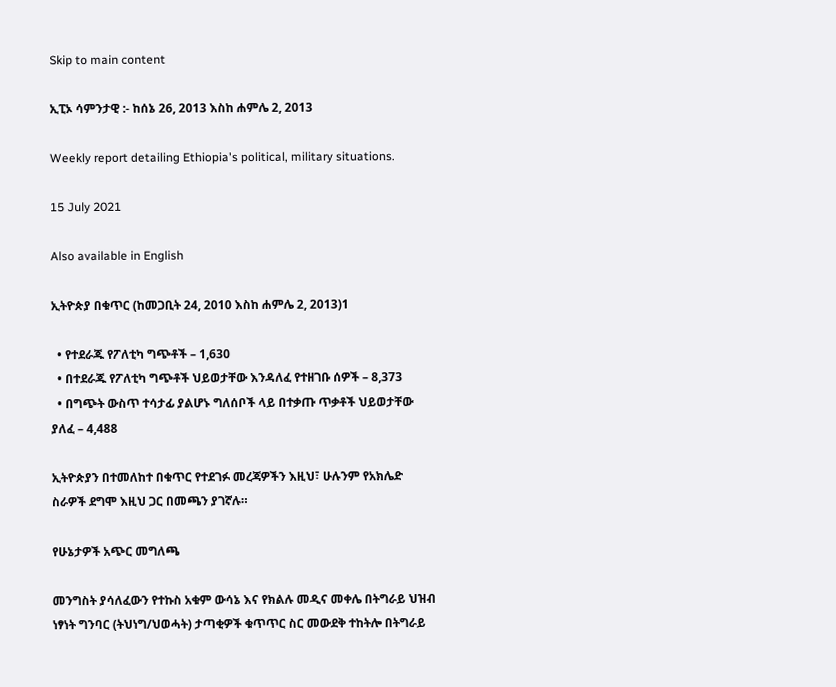Skip to main content

ኢፒኦ ሳምንታዊ :- ከሰኔ 26, 2013 እስከ ሐምሌ 2, 2013

Weekly report detailing Ethiopia's political, military situations.

15 July 2021

Also available in English

ኢትዮጵያ በቁጥር (ከመጋቢት 24, 2010 እስከ ሐምሌ 2, 2013)1

  • የተደራጁ የፖለቲካ ግጭቶች – 1,630
  • በተደራጁ የፖለቲካ ግጭቶች ህይወታቸው እንዳለፈ የተዘገቡ ሰዎች – 8,373
  • በግጭት ውስጥ ተሳታፊ ያልሆኑ ግለሰቦች ላይ በተቃጡ ጥቃቶች ህይወታቸው ያለፈ – 4,488

ኢትዮጵያን በተመለከተ በቁጥር የተደገፉ መረጃዎችን እዚህ፣ ሁሉንም የአክሌድ ስራዎች ደግሞ እዚህ ጋር በመጫን ያገኛሉ።

የሁኔታዎች አጭር መግለጫ

መንግስት ያሳለፈውን የተኩስ አቁም ውሳኔ እና የክልሉ መዲና መቀሌ በትግራይ ህዝብ ነፃነት ግንባር (ትህነግ/ህወሓት) ታጣቂዎች ቁጥጥር ስር መውደቅ ተከትሎ በትግራይ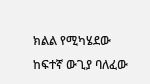ክልል የሚካሄደው ከፍተኛ ውጊያ ባለፈው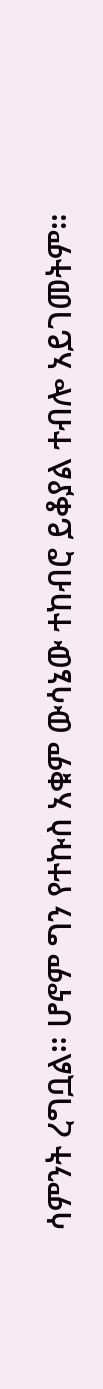ሳምንት ረግቧል። ሆኖም ግን የተኩስ አቁም ውሳኔው ተከብሮ ይቆያል ተብሎ አይገመትም።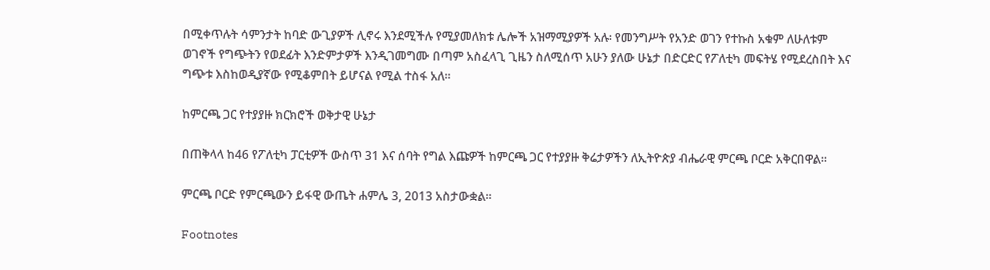በሚቀጥሉት ሳምንታት ከባድ ውጊያዎች ሊኖሩ እንደሚችሉ የሚያመለክቱ ሌሎች አዝማሚያዎች አሉ፡ የመንግሥት የአንድ ወገን የተኩስ አቁም ለሁለቱም ወገኖች የግጭትን የወደፊት እንድምታዎች እንዲገመግሙ በጣም አስፈላጊ ጊዜን ስለሚሰጥ አሁን ያለው ሁኔታ በድርድር የፖለቲካ መፍትሄ የሚደረስበት እና ግጭቱ እስከወዲያኛው የሚቆምበት ይሆናል የሚል ተስፋ አለ፡፡

ከምርጫ ጋር የተያያዙ ክርክሮች ወቅታዊ ሁኔታ

በጠቅላላ ከ46 የፖለቲካ ፓርቲዎች ውስጥ 31 እና ሰባት የግል እጩዎች ከምርጫ ጋር የተያያዙ ቅሬታዎችን ለኢትዮጵያ ብሔራዊ ምርጫ ቦርድ አቅርበዋል።

ምርጫ ቦርድ የምርጫውን ይፋዊ ውጤት ሐምሌ 3, 2013 አስታውቋል፡፡

Footnotes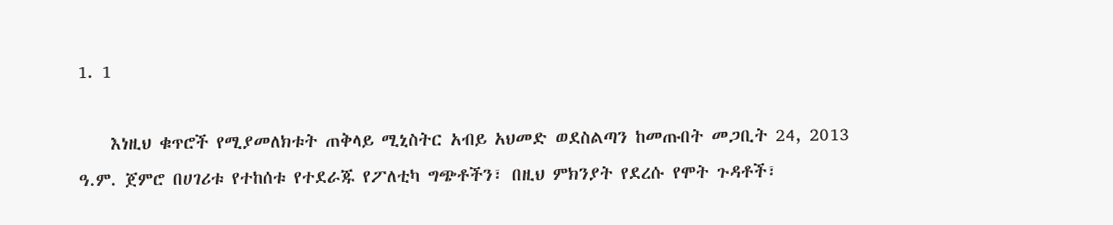1. 1

    እነዚህ ቁጥሮች የሚያመለክቱት ጠቅላይ ሚኒስትር አብይ አህመድ ወደስልጣን ከመጡበት መጋቢት 24, 2013 ዓ.ም. ጀምሮ በሀገሪቱ የተከሰቱ የተደራጁ የፖለቲካ ግጭቶችን፣ በዚህ ምክንያት የደረሱ የሞት ጉዳቶች፣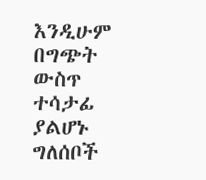እንዲሁም በግጭት ውስጥ ተሳታፊ ያልሆኑ ግለሰቦች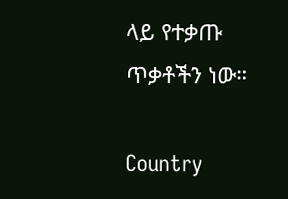ላይ የተቃጡ ጥቃቶችን ነው።

Country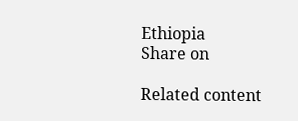Ethiopia
Share on

Related content